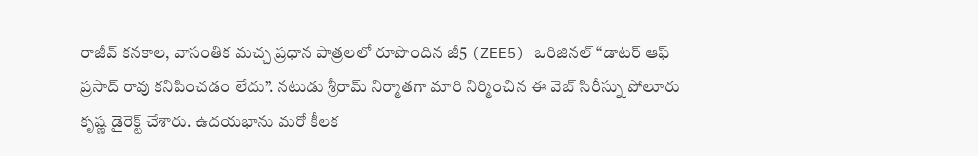రాజీవ్ కనకాల, వాసంతిక మచ్చ ప్రధాన పాత్రలలో రూపొందిన జీ5 (ZEE5) ఒరిజినల్ “డాటర్ ఆఫ్ ప్రసాద్ రావు కనిపించడం లేదు”. నటుడు శ్రీరామ్ నిర్మాతగా మారి నిర్మించిన ఈ వెబ్ సిరీస్ను పోలూరు కృష్ణ డైరెక్ట్ చేశారు. ఉదయభాను మరో కీలక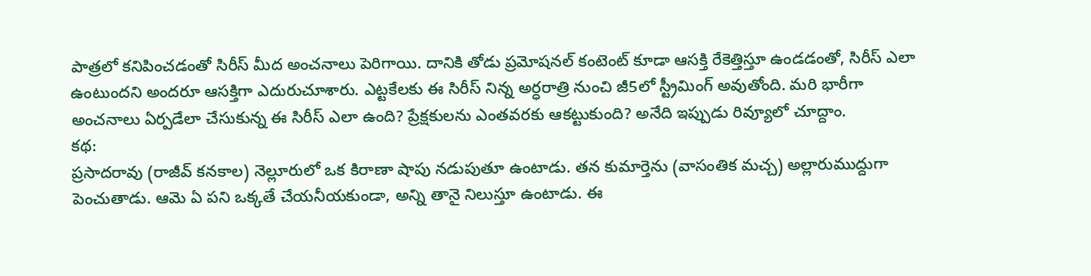పాత్రలో కనిపించడంతో సిరీస్ మీద అంచనాలు పెరిగాయి. దానికి తోడు ప్రమోషనల్ కంటెంట్ కూడా ఆసక్తి రేకెత్తిస్తూ ఉండడంతో, సిరీస్ ఎలా ఉంటుందని అందరూ ఆసక్తిగా ఎదురుచూశారు. ఎట్టకేలకు ఈ సిరీస్ నిన్న అర్ధరాత్రి నుంచి జీ5లో స్ట్రీమింగ్ అవుతోంది. మరి భారీగా అంచనాలు ఏర్పడేలా చేసుకున్న ఈ సిరీస్ ఎలా ఉంది? ప్రేక్షకులను ఎంతవరకు ఆకట్టుకుంది? అనేది ఇప్పుడు రివ్యూలో చూద్దాం.
కథ:
ప్రసాదరావు (రాజీవ్ కనకాల) నెల్లూరులో ఒక కిరాణా షాపు నడుపుతూ ఉంటాడు. తన కుమార్తెను (వాసంతిక మచ్చ) అల్లారుముద్దుగా పెంచుతాడు. ఆమె ఏ పని ఒక్కతే చేయనీయకుండా, అన్ని తానై నిలుస్తూ ఉంటాడు. ఈ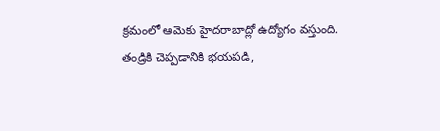క్రమంలో ఆమెకు హైదరాబాద్లో ఉద్యోగం వస్తుంది. తండ్రికి చెప్పడానికి భయపడి,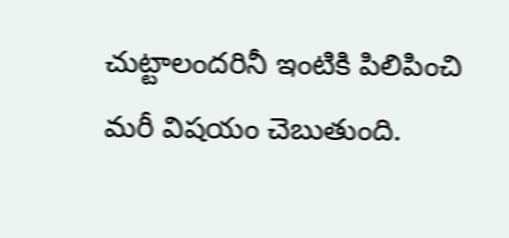చుట్టాలందరినీ ఇంటికి పిలిపించి మరీ విషయం చెబుతుంది.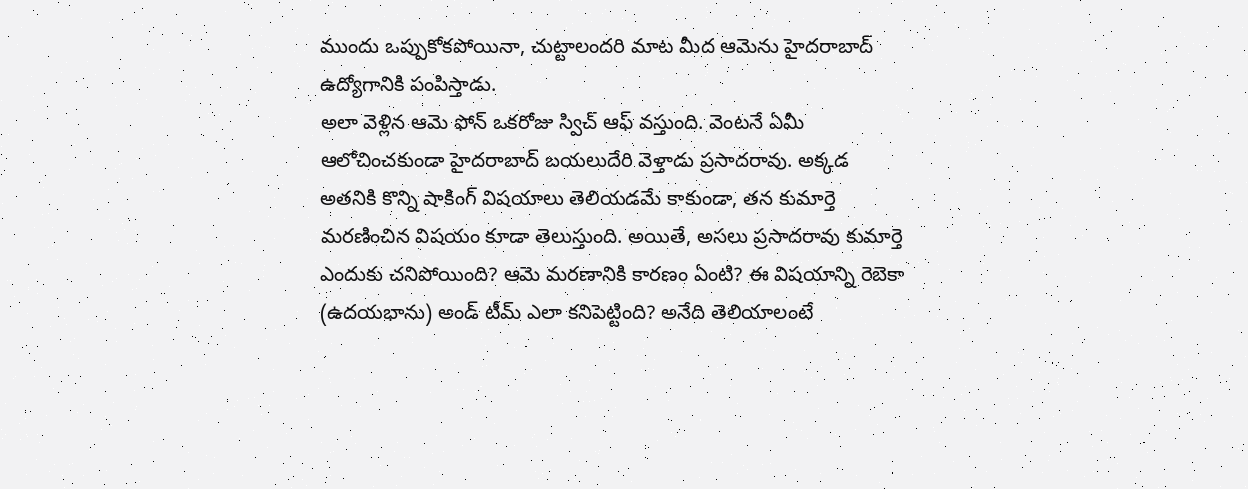ముందు ఒప్పుకోకపోయినా, చుట్టాలందరి మాట మీద ఆమెను హైదరాబాద్ ఉద్యోగానికి పంపిస్తాడు.
అలా వెళ్లిన ఆమె ఫోన్ ఒకరోజు స్విచ్ ఆఫ్ వస్తుంది. వెంటనే ఏమీ ఆలోచించకుండా హైదరాబాద్ బయలుదేరి వెళ్తాడు ప్రసాదరావు. అక్కడ అతనికి కొన్ని షాకింగ్ విషయాలు తెలియడమే కాకుండా, తన కుమార్తె మరణించిన విషయం కూడా తెలుస్తుంది. అయితే, అసలు ప్రసాదరావు కుమార్తె ఎందుకు చనిపోయింది? ఆమె మరణానికి కారణం ఏంటి? ఈ విషయాన్ని రెబెకా (ఉదయభాను) అండ్ టీమ్ ఎలా కనిపెట్టింది? అనేది తెలియాలంటే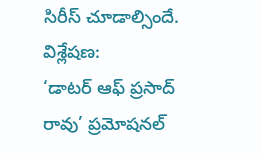సిరీస్ చూడాల్సిందే.
విశ్లేషణ:
‘డాటర్ ఆఫ్ ప్రసాద్ రావు’ ప్రమోషనల్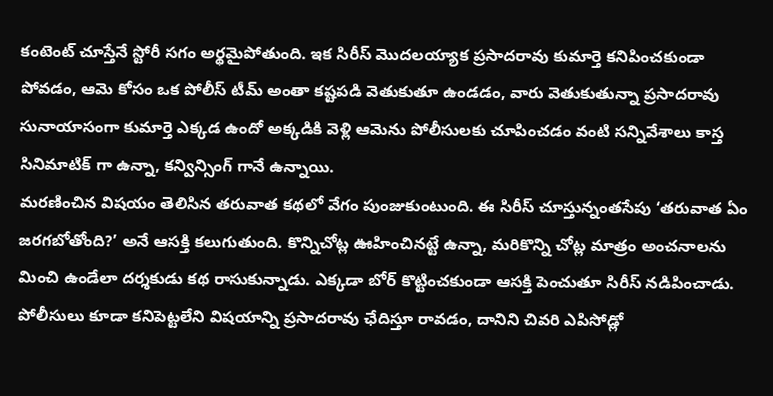కంటెంట్ చూస్తేనే స్టోరీ సగం అర్థమైపోతుంది. ఇక సిరీస్ మొదలయ్యాక ప్రసాదరావు కుమార్తె కనిపించకుండా పోవడం, ఆమె కోసం ఒక పోలీస్ టీమ్ అంతా కష్టపడి వెతుకుతూ ఉండడం, వారు వెతుకుతున్నా ప్రసాదరావు సునాయాసంగా కుమార్తె ఎక్కడ ఉందో అక్కడికి వెళ్లి ఆమెను పోలీసులకు చూపించడం వంటి సన్నివేశాలు కాస్త సినిమాటిక్ గా ఉన్నా, కన్విన్సింగ్ గానే ఉన్నాయి.
మరణించిన విషయం తెలిసిన తరువాత కథలో వేగం పుంజుకుంటుంది. ఈ సిరీస్ చూస్తున్నంతసేపు ‘తరువాత ఏం జరగబోతోంది?’ అనే ఆసక్తి కలుగుతుంది. కొన్నిచోట్ల ఊహించినట్టే ఉన్నా, మరికొన్ని చోట్ల మాత్రం అంచనాలను మించి ఉండేలా దర్శకుడు కథ రాసుకున్నాడు. ఎక్కడా బోర్ కొట్టించకుండా ఆసక్తి పెంచుతూ సిరీస్ నడిపించాడు. పోలీసులు కూడా కనిపెట్టలేని విషయాన్ని ప్రసాదరావు ఛేదిస్తూ రావడం, దానిని చివరి ఎపిసోడ్లో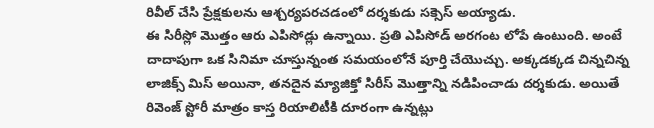రివీల్ చేసి ప్రేక్షకులను ఆశ్చర్యపరచడంలో దర్శకుడు సక్సెస్ అయ్యాడు.
ఈ సిరీస్లో మొత్తం ఆరు ఎపిసోడ్లు ఉన్నాయి. ప్రతి ఎపిసోడ్ అరగంట లోపే ఉంటుంది. అంటే దాదాపుగా ఒక సినిమా చూస్తున్నంత సమయంలోనే పూర్తి చేయొచ్చు. అక్కడక్కడ చిన్నచిన్న లాజిక్స్ మిస్ అయినా, తనదైన మ్యాజిక్తో సిరీస్ మొత్తాన్ని నడిపించాడు దర్శకుడు. అయితే రివెంజ్ స్టోరీ మాత్రం కాస్త రియాలిటీకి దూరంగా ఉన్నట్లు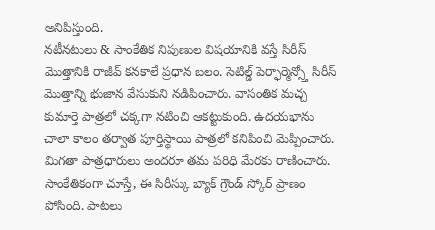అనిపిస్తుంది.
నటీనటులు & సాంకేతిక నిపుణుల విషయానికి వస్తే సిరీస్ మొత్తానికి రాజీవ్ కనకాలే ప్రధాన బలం. సెటిల్డ్ పెర్ఫార్మెన్స్తో సిరీస్ మొత్తాన్ని భుజాన వేసుకుని నడిపించారు. వాసంతిక మచ్చ కుమార్తె పాత్రలో చక్కగా నటించి ఆకట్టుకుంది. ఉదయభాను చాలా కాలం తర్వాత పూర్తిస్థాయి పాత్రలో కనిపించి మెప్పించారు. మిగతా పాత్రధారులు అందరూ తమ పరిధి మేరకు రాణించారు.
సాంకేతికంగా చూస్తే, ఈ సిరీస్కు బ్యాక్ గ్రౌండ్ స్కోర్ ప్రాణం పోసింది. పాటలు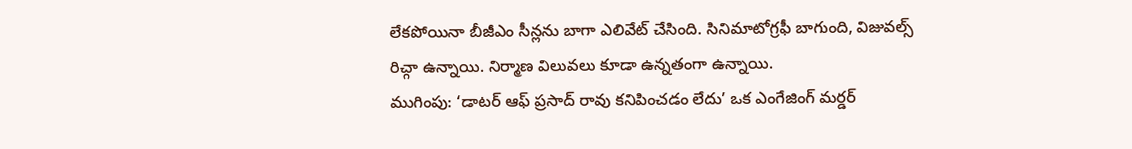లేకపోయినా బీజీఎం సీన్లను బాగా ఎలివేట్ చేసింది. సినిమాటోగ్రఫీ బాగుంది, విజువల్స్ రిచ్గా ఉన్నాయి. నిర్మాణ విలువలు కూడా ఉన్నతంగా ఉన్నాయి.
ముగింపు: ‘డాటర్ ఆఫ్ ప్రసాద్ రావు కనిపించడం లేదు’ ఒక ఎంగేజింగ్ మర్డర్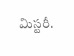మిస్టరీ.